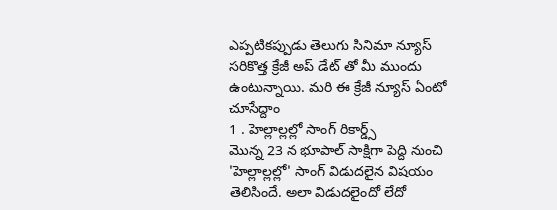ఎప్పటికప్పుడు తెలుగు సినిమా న్యూస్ సరికొత్త క్రేజీ అప్ డేట్ తో మీ ముందు ఉంటున్నాయి. మరి ఈ క్రేజీ న్యూస్ ఏంటో చూసేద్దాం
1 . హెల్లాల్లల్లో సాంగ్ రికార్డ్స్
మొన్న 23 న భూపాల్ సాక్షిగా పెద్ది నుంచి 'హెల్లాల్లల్లో' సాంగ్ విడుదలైన విషయం తెలిసిందే. అలా విడుదలైందో లేదో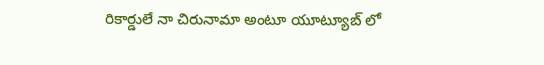రికార్డులే నా చిరునామా అంటూ యూట్యూబ్ లో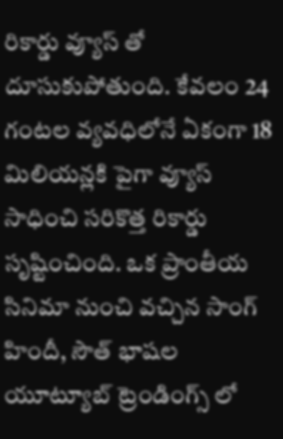రికార్డు వ్యూస్ తో దూసుకుపోతుంది. కేవలం 24 గంటల వ్యవధిలోనే ఏకంగా 18 మిలియన్లకి పైగా వ్యూస్ సాధించి సరికొత్త రికార్డు సృష్టించింది. ఒక ప్రాంతీయ సినిమా నుంచి వచ్చిన సాంగ్ హిందీ, సౌత్ భాషల యూట్యూబ్ ట్రెండింగ్స్ లో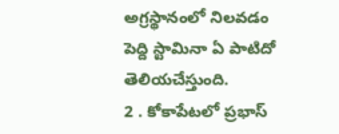అగ్రస్థానంలో నిలవడం పెద్ది స్టామినా ఏ పాటిదో తెలియచేస్తుంది.
2 . కోకాపేటలో ప్రభాస్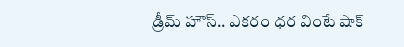డ్రీమ్ హౌస్.. ఎకరం ధర వింటే షాక్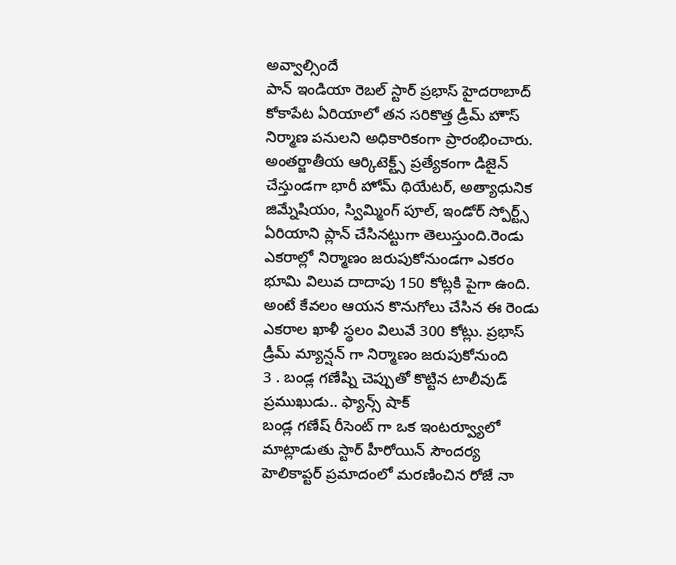అవ్వాల్సిందే
పాన్ ఇండియా రెబల్ స్టార్ ప్రభాస్ హైదరాబాద్ కోకాపేట ఏరియాలో తన సరికొత్త డ్రీమ్ హౌస్ నిర్మాణ పనులని అధికారికంగా ప్రారంభించారు. అంతర్జాతీయ ఆర్కిటెక్ట్స్ ప్రత్యేకంగా డిజైన్ చేస్తుండగా భారీ హోమ్ థియేటర్, అత్యాధునిక జిమ్నేషియం, స్విమ్మింగ్ పూల్, ఇండోర్ స్పోర్ట్స్ ఏరియాని ప్లాన్ చేసినట్టుగా తెలుస్తుంది.రెండు ఎకరాల్లో నిర్మాణం జరుపుకోనుండగా ఎకరం భూమి విలువ దాదాపు 150 కోట్లకి పైగా ఉంది. అంటే కేవలం ఆయన కొనుగోలు చేసిన ఈ రెండు ఎకరాల ఖాళీ స్థలం విలువే 300 కోట్లు. ప్రభాస్ డ్రీమ్ మ్యాన్షన్ గా నిర్మాణం జరుపుకోనుంది
3 . బండ్ల గణేష్ని చెప్పుతో కొట్టిన టాలీవుడ్ ప్రముఖుడు.. ఫ్యాన్స్ షాక్
బండ్ల గణేష్ రీసెంట్ గా ఒక ఇంటర్వ్యూలో మాట్లాడుతు స్టార్ హీరోయిన్ సౌందర్య హెలికాప్టర్ ప్రమాదంలో మరణించిన రోజే నా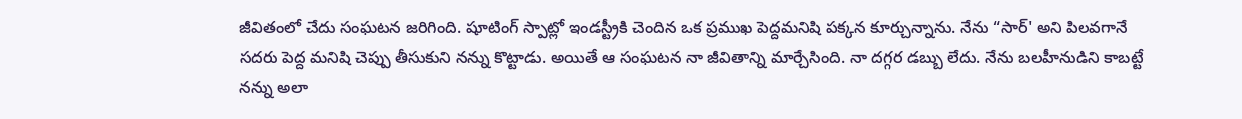జీవితంలో చేదు సంఘటన జరిగింది. షూటింగ్ స్పాట్లో ఇండస్ట్రీకి చెందిన ఒక ప్రముఖ పెద్దమనిషి పక్కన కూర్చున్నాను. నేను “సార్' అని పిలవగానే సదరు పెద్ద మనిషి చెప్పు తీసుకుని నన్ను కొట్టాడు. అయితే ఆ సంఘటన నా జీవితాన్ని మార్చేసింది. నా దగ్గర డబ్బు లేదు. నేను బలహీనుడిని కాబట్టే నన్ను అలా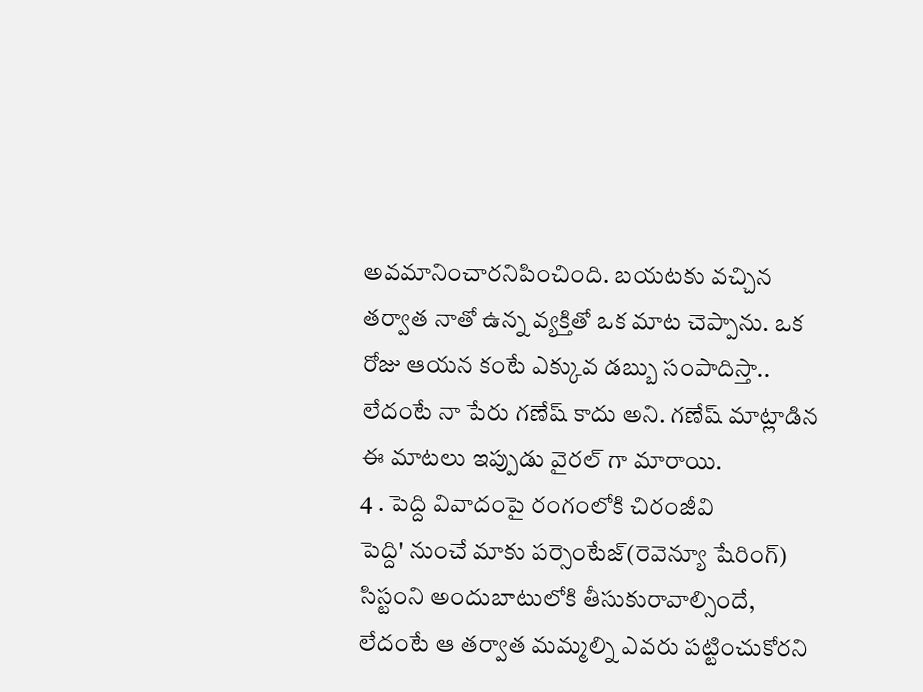అవమానించారనిపించింది. బయటకు వచ్చిన తర్వాత నాతో ఉన్న వ్యక్తితో ఒక మాట చెప్పాను. ఒక రోజు ఆయన కంటే ఎక్కువ డబ్బు సంపాదిస్తా.. లేదంటే నా పేరు గణేష్ కాదు అని. గణేష్ మాట్లాడిన ఈ మాటలు ఇప్పుడు వైరల్ గా మారాయి.
4 . పెద్ది వివాదంపై రంగంలోకి చిరంజీవి
పెద్ది' నుంచే మాకు పర్సెంటేజ్(రెవెన్యూ షేరింగ్) సిస్టంని అందుబాటులోకి తీసుకురావాల్సిందే, లేదంటే ఆ తర్వాత మమ్మల్ని ఎవరు పట్టించుకోరని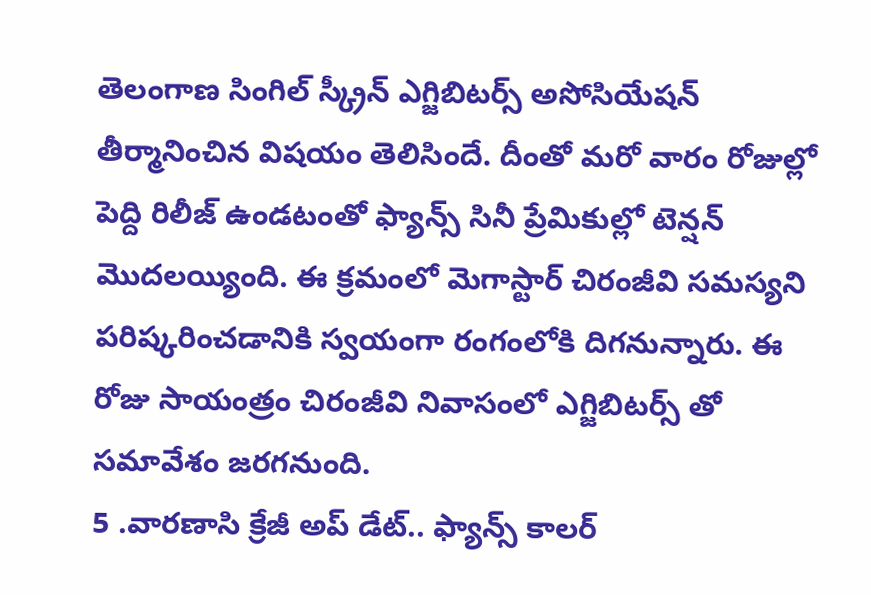తెలంగాణ సింగిల్ స్క్రీన్ ఎగ్జిబిటర్స్ అసోసియేషన్ తీర్మానించిన విషయం తెలిసిందే. దీంతో మరో వారం రోజుల్లో పెద్ది రిలీజ్ ఉండటంతో ఫ్యాన్స్ సినీ ప్రేమికుల్లో టెన్షన్ మొదలయ్యింది. ఈ క్రమంలో మెగాస్టార్ చిరంజీవి సమస్యని పరిష్కరించడానికి స్వయంగా రంగంలోకి దిగనున్నారు. ఈ రోజు సాయంత్రం చిరంజీవి నివాసంలో ఎగ్జిబిటర్స్ తో సమావేశం జరగనుంది.
5 .వారణాసి క్రేజీ అప్ డేట్.. ఫ్యాన్స్ కాలర్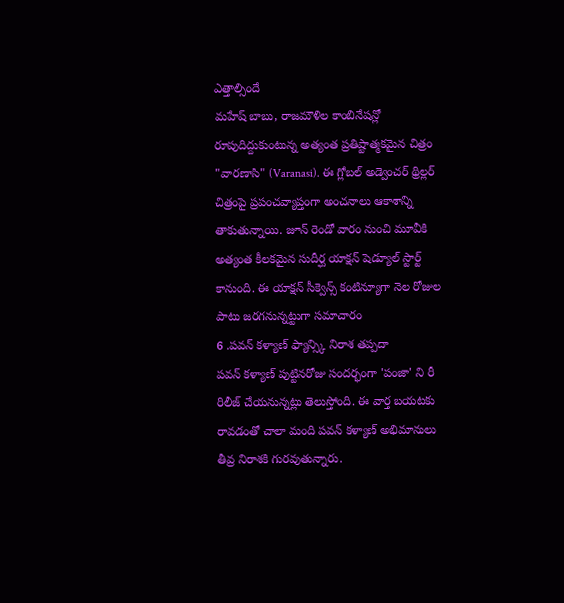ఎత్తాల్సిందే
మహేష్ బాబు, రాజమౌళిల కాంబినేషన్లో రూపుదిద్దుకుంటున్న అత్యంత ప్రతిష్టాత్మకమైన చిత్రం "వారణాసి" (Varanasi). ఈ గ్లోబల్ అడ్వెంచర్ థ్రిల్లర్ చిత్రంపై ప్రపంచవ్యాప్తంగా అంచనాలు ఆకాశాన్ని తాకుతున్నాయి. జూన్ రెండో వారం నుంచి మూవీకి అత్యంత కీలకమైన సుదీర్ఘ యాక్షన్ షెడ్యూల్ స్టార్ట్ కానుంది. ఈ యాక్షన్ సీక్వెన్స్ కంటిన్యూగా నెల రోజుల పాటు జరగనున్నట్టుగా సమాచారం
6 .పవన్ కళ్యాణ్ ఫ్యాన్స్కి నిరాశ తప్పదా
పవన్ కళ్యాణ్ పుట్టినరోజు సందర్భంగా 'పంజా' ని రీ రిలీజ్ చేయనున్నట్లు తెలుస్తోంది. ఈ వార్త బయటకు రావడంతో చాలా మంది పవన్ కళ్యాణ్ అభిమానులు తీవ్ర నిరాశకి గురవుతున్నారు.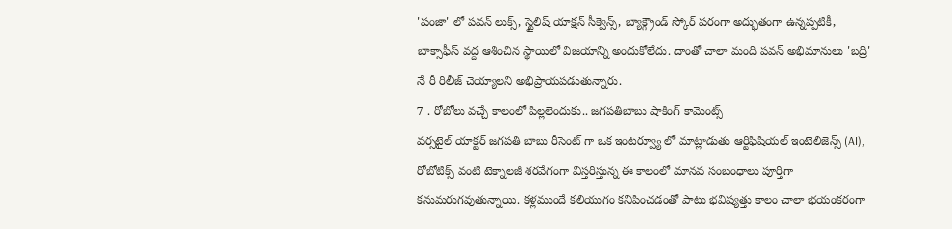'పంజా' లో పవన్ లుక్స్, స్టైలిష్ యాక్షన్ సీక్వెన్స్, బ్యాక్గ్రౌండ్ స్కోర్ పరంగా అద్భుతంగా ఉన్నప్పటికీ, బాక్సాఫీస్ వద్ద ఆశించిన స్థాయిలో విజయాన్ని అందుకోలేదు. దాంతో చాలా మంది పవన్ అభిమానులు 'బద్రి' నే రీ రిలీజ్ చెయ్యాలని అభిప్రాయపడుతున్నారు.
7 . రోబోలు వచ్చే కాలంలో పిల్లలెందుకు.. జగపతిబాబు షాకింగ్ కామెంట్స్
వర్సటైల్ యాక్టర్ జగపతి బాబు రీసెంట్ గా ఒక ఇంటర్వ్యూ లో మాట్లాడుతు ఆర్టిఫిషియల్ ఇంటెలిజెన్స్ (AI), రోబోటిక్స్ వంటి టెక్నాలజీ శరవేగంగా విస్తరిస్తున్న ఈ కాలంలో మానవ సంబంధాలు పూర్తిగా కనుమరుగవుతున్నాయి. కళ్లముందే కలియుగం కనిపించడంతో పాటు భవిష్యత్తు కాలం చాలా భయంకరంగా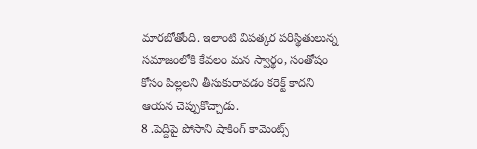మారబోతోంది. ఇలాంటి విపత్కర పరిస్థితులున్న సమాజంలోకి కేవలం మన స్వార్థం, సంతోషం కోసం పిల్లలని తీసుకురావడం కరెక్ట్ కాదని ఆయన చెప్పుకొచ్చాడు.
8 .పెద్దిపై పోసాని షాకింగ్ కామెంట్స్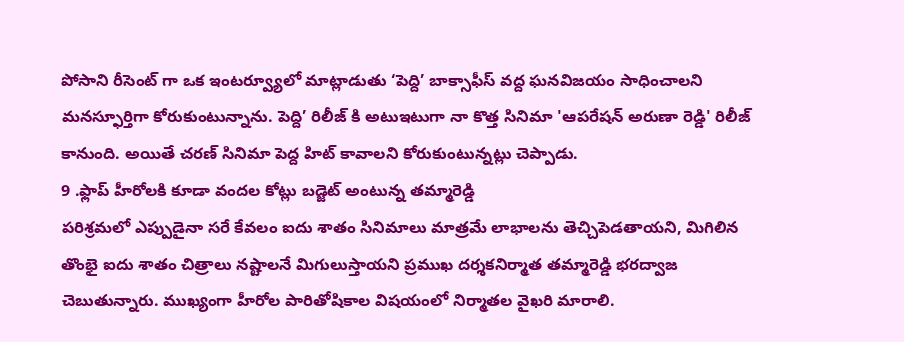పోసాని రీసెంట్ గా ఒక ఇంటర్వ్యూలో మాట్లాడుతు ‘పెద్ది’ బాక్సాఫీస్ వద్ద ఘనవిజయం సాధించాలని మనస్ఫూర్తిగా కోరుకుంటున్నాను. పెద్ది’ రిలీజ్ కి అటుఇటుగా నా కొత్త సినిమా 'ఆపరేషన్ అరుణా రెడ్డి' రిలీజ్ కానుంది. అయితే చరణ్ సినిమా పెద్ద హిట్ కావాలని కోరుకుంటున్నట్లు చెప్పాడు.
9 .ఫ్లాప్ హీరోలకి కూడా వందల కోట్లు బడ్జెట్ అంటున్న తమ్మారెడ్డి
పరిశ్రమలో ఎప్పుడైనా సరే కేవలం ఐదు శాతం సినిమాలు మాత్రమే లాభాలను తెచ్చిపెడతాయని, మిగిలిన తొంభై ఐదు శాతం చిత్రాలు నష్టాలనే మిగులుస్తాయని ప్రముఖ దర్శకనిర్మాత తమ్మారెడ్డి భరద్వాజ చెబుతున్నారు. ముఖ్యంగా హీరోల పారితోషికాల విషయంలో నిర్మాతల వైఖరి మారాలి.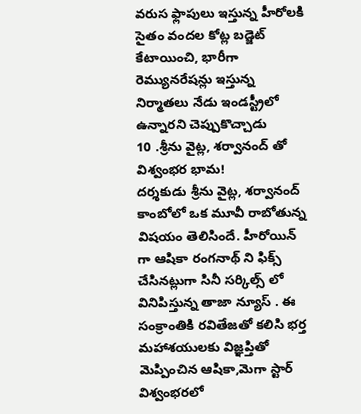వరుస ఫ్లాపులు ఇస్తున్న హీరోలకి సైతం వందల కోట్ల బడ్జెట్ కేటాయించి, భారీగా రెమ్యునరేషన్లు ఇస్తున్న నిర్మాతలు నేడు ఇండస్ట్రీలో ఉన్నారని చెప్పుకొచ్చాడు
10 .శ్రీను వైట్ల, శర్వానంద్ తో విశ్వంభర భామ!
దర్శకుడు శ్రీను వైట్ల, శర్వానంద్ కాంబోలో ఒక మూవీ రాబోతున్న విషయం తెలిసిందే. హీరోయిన్ గా ఆషికా రంగనాథ్ ని ఫిక్స్ చేసినట్లుగా సినీ సర్కిల్స్ లో వినిపిస్తున్న తాజా న్యూస్ . ఈ సంక్రాంతికి రవితేజతో కలిసి భర్త మహాశయులకు విజ్ఞప్తితో మెప్పించిన ఆషికా,మెగా స్టార్ విశ్వంభరలో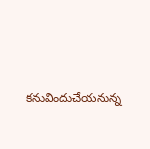కనువిందుచేయనున్న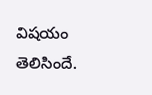విషయం తెలిసిందే.